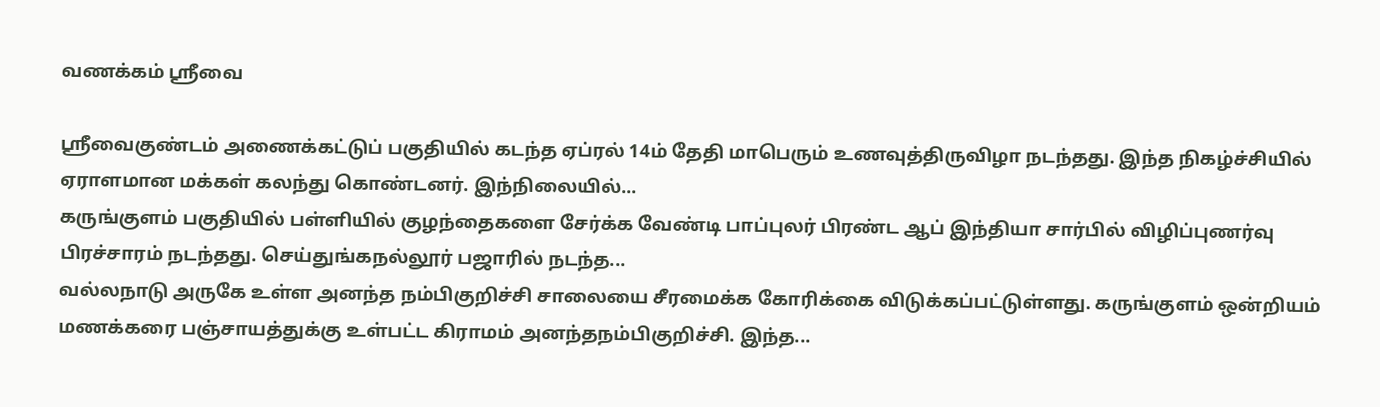வணக்கம் ஸ்ரீவை

ஸ்ரீவைகுண்டம் அணைக்கட்டுப் பகுதியில் கடந்த ஏப்ரல் 14ம் தேதி மாபெரும் உணவுத்திருவிழா நடந்தது. இந்த நிகழ்ச்சியில் ஏராளமான மக்கள் கலந்து கொண்டனர். இந்நிலையில்...
கருங்குளம் பகுதியில் பள்ளியில் குழந்தைகளை சேர்க்க வேண்டி பாப்புலர் பிரண்ட ஆப் இந்தியா சார்பில் விழிப்புணர்வு பிரச்சாரம் நடந்தது. செய்துங்கநல்லூர் பஜாரில் நடந்த...
வல்லநாடு அருகே உள்ள அனந்த நம்பிகுறிச்சி சாலையை சீரமைக்க கோரிக்கை விடுக்கப்பட்டுள்ளது. கருங்குளம் ஒன்றியம் மணக்கரை பஞ்சாயத்துக்கு உள்பட்ட கிராமம் அனந்தநம்பிகுறிச்சி. இந்த...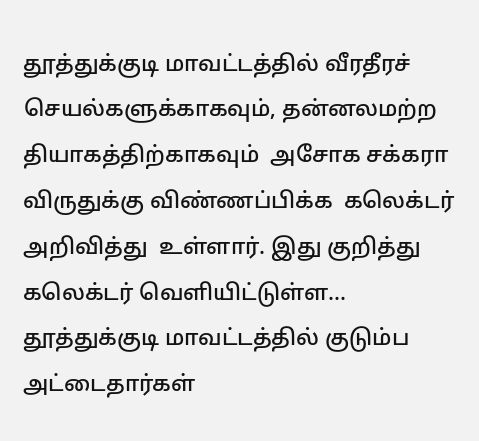தூத்துக்குடி மாவட்டத்தில் வீரதீரச் செயல்களுக்காகவும், தன்னலமற்ற  தியாகத்திற்காகவும்  அசோக சக்கரா விருதுக்கு விண்ணப்பிக்க  கலெக்டர் அறிவித்து  உள்ளார். இது குறித்து கலெக்டர் வெளியிட்டுள்ள...
தூத்துக்குடி மாவட்டத்தில் குடும்ப அட்டைதார்கள்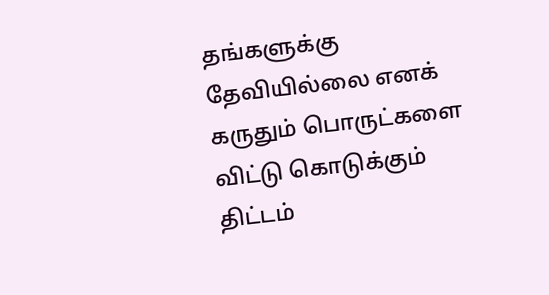தங்களுக்கு தேவியில்லை எனக் கருதும் பொருட்களை விட்டு கொடுக்கும் திட்டம்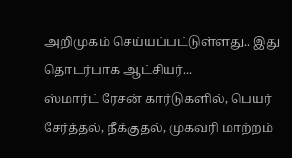அறிமுகம் செய்யப்பட்டுள்ளது.. இது தொடர்பாக ஆட்சியர்...
ஸ்மார்ட் ரேசன் கார்டுகளில், பெயர் சேர்த்தல், நீக்குதல், முகவரி மாற்றம்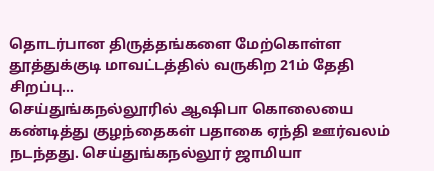தொடர்பான திருத்தங்களை மேற்கொள்ள தூத்துக்குடி மாவட்டத்தில் வருகிற 21ம் தேதி சிறப்பு...
செய்துங்கநல்லூரில் ஆஷிபா கொலையை கண்டித்து குழந்தைகள் பதாகை ஏந்தி ஊர்வலம் நடந்தது. செய்துங்கநல்லூர் ஜாமியா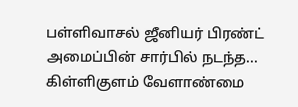பள்ளிவாசல் ஜீனியர் பிரண்ட் அமைப்பின் சார்பில் நடந்த...
கிள்ளிகுளம் வேளாண்மை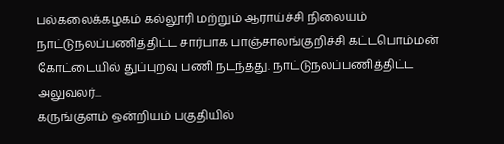பல்கலைக்கழகம் கல்லூரி மற்றும் ஆராய்ச்சி நிலையம் நாட்டுநலப்பணித்திட்ட சார்பாக பாஞ்சாலங்குறிச்சி கட்டபொம்மன் கோட்டையில் துப்புறவு பணி நடந்தது. நாட்டுநலப்பணித்திட்ட அலுவலர்...
கருங்குளம் ஒன்றியம் பகுதியில்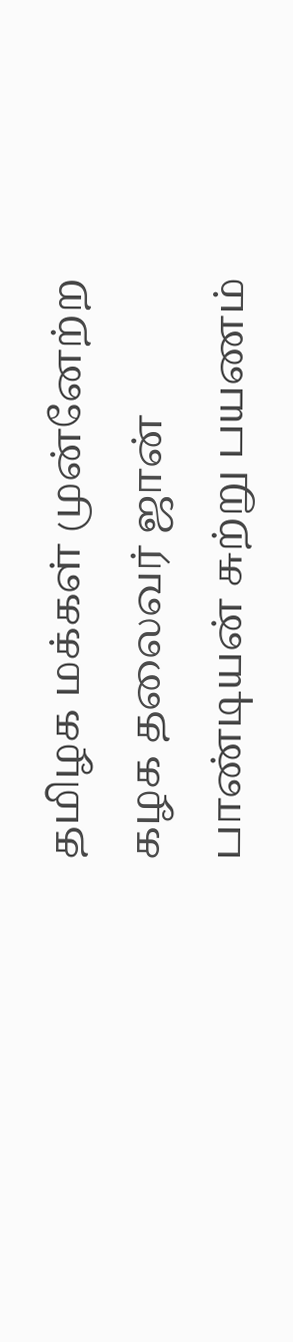தமிழக மக்கள் முன்னேற்ற கழக தலைவர் ஜான் பாண்டியன் சுற்று பயணம்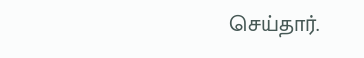செய்தார்.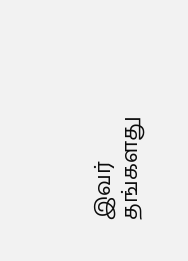இவர் தங்களது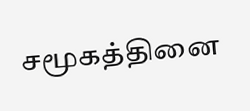சமூகத்தினை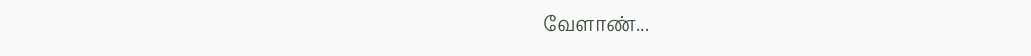வேளாண்...